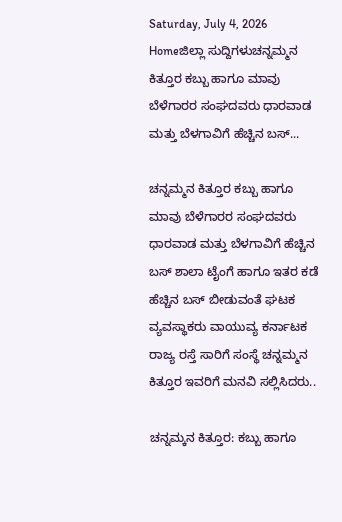Saturday, July 4, 2026
Homeಜಿಲ್ಲಾ ಸುದ್ದಿಗಳುಚನ್ನಮ್ಮನ ಕಿತ್ತೂರ ಕಬ್ಬು ಹಾಗೂ ಮಾವು ಬೆಳೆಗಾರರ ಸಂಘದವರು ಧಾರವಾಡ ಮತ್ತು ಬೆಳಗಾವಿಗೆ ಹೆಚ್ಚಿನ ಬಸ್...

ಚನ್ನಮ್ಮನ ಕಿತ್ತೂರ ಕಬ್ಬು ಹಾಗೂ ಮಾವು ಬೆಳೆಗಾರರ ಸಂಘದವರು ಧಾರವಾಡ ಮತ್ತು ಬೆಳಗಾವಿಗೆ ಹೆಚ್ಚಿನ ಬಸ್ ಶಾಲಾ ಟೈಂಗೆ ಹಾಗೂ ಇತರ ಕಡೆ ಹೆಚ್ಚಿನ ಬಸ್ ಬೀಡುವಂತೆ ಘಟಕ ವ್ಯವಸ್ಥಾಕರು ವಾಯುವ್ಯ ಕರ್ನಾಟಕ ರಾಜ್ಯ ರಸ್ತೆ ಸಾರಿಗೆ ಸಂಸ್ಥೆ ಚನ್ನಮ್ಮನ ಕಿತ್ತೂರ ಇವರಿಗೆ ಮನವಿ ಸಲ್ಲಿಸಿದರು..

ಚನ್ನಮ್ಕನ ಕಿತ್ತೂರ: ಕಬ್ಬು ಹಾಗೂ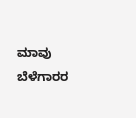ಮಾವು ಬೆಳೆಗಾರರ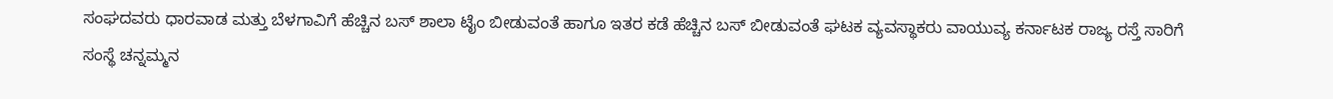ಸಂಘದವರು ಧಾರವಾಡ ಮತ್ತು ಬೆಳಗಾವಿಗೆ ಹೆಚ್ಚಿನ ಬಸ್ ಶಾಲಾ ಟೈಂ ಬೀಡುವಂತೆ ಹಾಗೂ ಇತರ ಕಡೆ ಹೆಚ್ಚಿನ ಬಸ್ ಬೀಡುವಂತೆ ಘಟಕ ವ್ಯವಸ್ಥಾಕರು ವಾಯುವ್ಯ ಕರ್ನಾಟಕ ರಾಜ್ಯ ರಸ್ತೆ ಸಾರಿಗೆ ಸಂಸ್ಥೆ ಚನ್ನಮ್ಮನ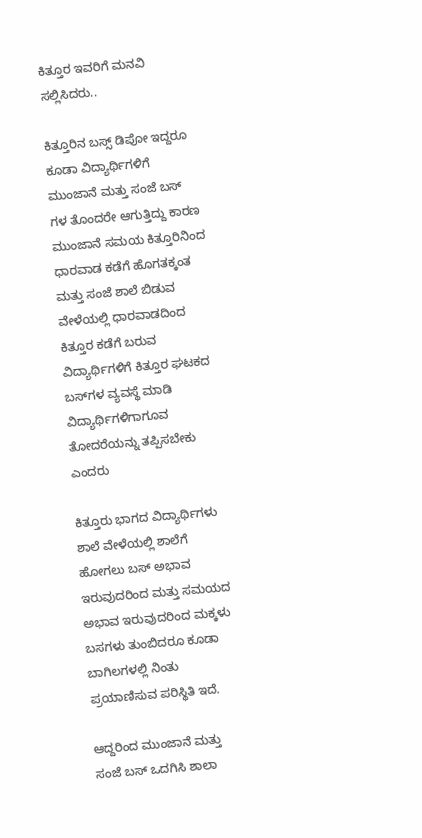ಕಿತ್ತೂರ ಇವರಿಗೆ ಮನವಿ ಸಲ್ಲಿಸಿದರು..

ಕಿತ್ತೂರಿನ ಬಸ್ಸ್ ಡಿಪೋ ಇದ್ದರೂ ಕೂಡಾ ವಿದ್ಯಾರ್ಥಿಗಳಿಗೆ ಮುಂಜಾನೆ ಮತ್ತು ಸಂಜೆ ಬಸ್ ಗಳ ತೊಂದರೇ ಆಗುತ್ತಿದ್ದು ಕಾರಣ ಮುಂಜಾನೆ ಸಮಯ ಕಿತ್ತೂರಿನಿಂದ ಧಾರವಾಡ ಕಡೆಗೆ ಹೊಗತಕ್ಕಂತ ಮತ್ತು ಸಂಜೆ ಶಾಲೆ ಬಿಡುವ ವೇಳೆಯಲ್ಲಿ ಧಾರವಾಡದಿಂದ ಕಿತ್ತೂರ ಕಡೆಗೆ ಬರುವ ವಿದ್ಯಾರ್ಥಿಗಳಿಗೆ ಕಿತ್ತೂರ ಘಟಕದ ಬಸ್‌ಗಳ ವ್ಯವಸ್ಥೆ ಮಾಡಿ ವಿದ್ಯಾರ್ಥಿಗಳಿಗಾಗೂವ ತೋದರೆಯನ್ನು ತಪ್ಪಿಸಬೇಕು ಎಂದರು

ಕಿತ್ತೂರು ಭಾಗದ ವಿದ್ಯಾರ್ಥಿಗಳು ಶಾಲೆ ವೇಳೆಯಲ್ಲಿ ಶಾಲೆಗೆ ಹೋಗಲು ಬಸ್ ಅಭಾವ ಇರುವುದರಿಂದ ಮತ್ತು ಸಮಯದ ಅಭಾವ ಇರುವುದರಿಂದ ಮಕ್ಕಳು ಬಸಗಳು ತುಂಬಿದರೂ ಕೂಡಾ ಬಾಗಿಲಗಳಲ್ಲಿ ನಿಂತು ಪ್ರಯಾಣಿಸುವ ಪರಿಸ್ಥಿತಿ ಇದೆ.

ಆದ್ದರಿಂದ ಮುಂಜಾನೆ ಮತ್ತು ಸಂಜೆ ಬಸ್ ಒದಗಿಸಿ ಶಾಲಾ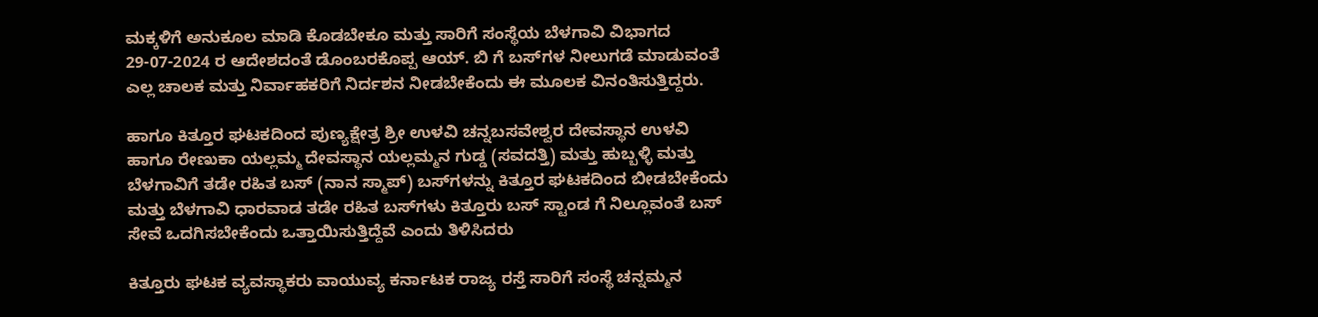ಮಕ್ಕಳಿಗೆ ಅನುಕೂಲ ಮಾಡಿ ಕೊಡಬೇಕೂ ಮತ್ತು ಸಾರಿಗೆ ಸಂಸ್ಥೆಯ ಬೆಳಗಾವಿ ವಿಭಾಗದ 29-07-2024 ರ ಆದೇಶದಂತೆ ಡೊಂಬರಕೊಪ್ಪ ಆಯ್. ಬಿ ಗೆ ಬಸ್‌ಗಳ ನೀಲುಗಡೆ ಮಾಡುವಂತೆ ಎಲ್ಲ ಚಾಲಕ ಮತ್ತು ನಿರ್ವಾಹಕರಿಗೆ ನಿರ್ದಶನ ನೀಡಬೇಕೆಂದು ಈ ಮೂಲಕ ವಿನಂತಿಸುತ್ತಿದ್ದರು.

ಹಾಗೂ ಕಿತ್ತೂರ ಘಟಕದಿಂದ ಪುಣ್ಯಕ್ಷೇತ್ರ ಶ್ರೀ ಉಳವಿ ಚನ್ನಬಸವೇಶ್ವರ ದೇವಸ್ಥಾನ ಉಳವಿ ಹಾಗೂ ರೇಣುಕಾ ಯಲ್ಲಮ್ಮ ದೇವಸ್ಥಾನ ಯಲ್ಲಮ್ಮನ ಗುಡ್ಡ (ಸವದತ್ತಿ) ಮತ್ತು ಹುಬ್ಬಳ್ಳಿ ಮತ್ತು ಬೆಳಗಾವಿಗೆ ತಡೇ ರಹಿತ ಬಸ್ (ನಾನ ಸ್ಮಾಪ್) ಬಸ್‌ಗಳನ್ನು ಕಿತ್ತೂರ ಘಟಕದಿಂದ ಬೀಡಬೇಕೆಂದು ಮತ್ತು ಬೆಳಗಾವಿ ಧಾರವಾಡ ತಡೇ ರಹಿತ ಬಸ್‌ಗಳು ಕಿತ್ತೂರು ಬಸ್ ಸ್ಟಾಂಡ ಗೆ ನಿಲ್ಲೂವಂತೆ ಬಸ್ ಸೇವೆ ಒದಗಿಸಬೇಕೆಂದು ಒತ್ತಾಯಿಸುತ್ತಿದ್ದೆವೆ ಎಂದು ತಿಳಿಸಿದರು

ಕಿತ್ತೂರು ಘಟಕ ವ್ಯವಸ್ಥಾಕರು ವಾಯುವ್ಯ ಕರ್ನಾಟಕ ರಾಜ್ಯ ರಸ್ತೆ ಸಾರಿಗೆ ಸಂಸ್ಥೆ ಚನ್ನಮ್ಮನ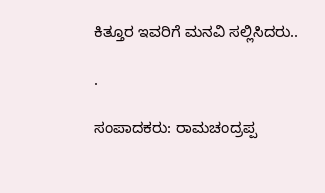ಕಿತ್ತೂರ ಇವರಿಗೆ ಮನವಿ ಸಲ್ಲಿಸಿದರು..

.

ಸಂಪಾದಕರು: ರಾಮಚಂದ್ರಪ್ಪ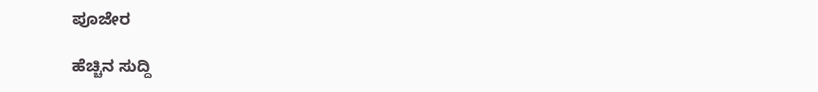ಪೂಜೇರ

ಹೆಚ್ಚಿನ ಸುದ್ದಿ